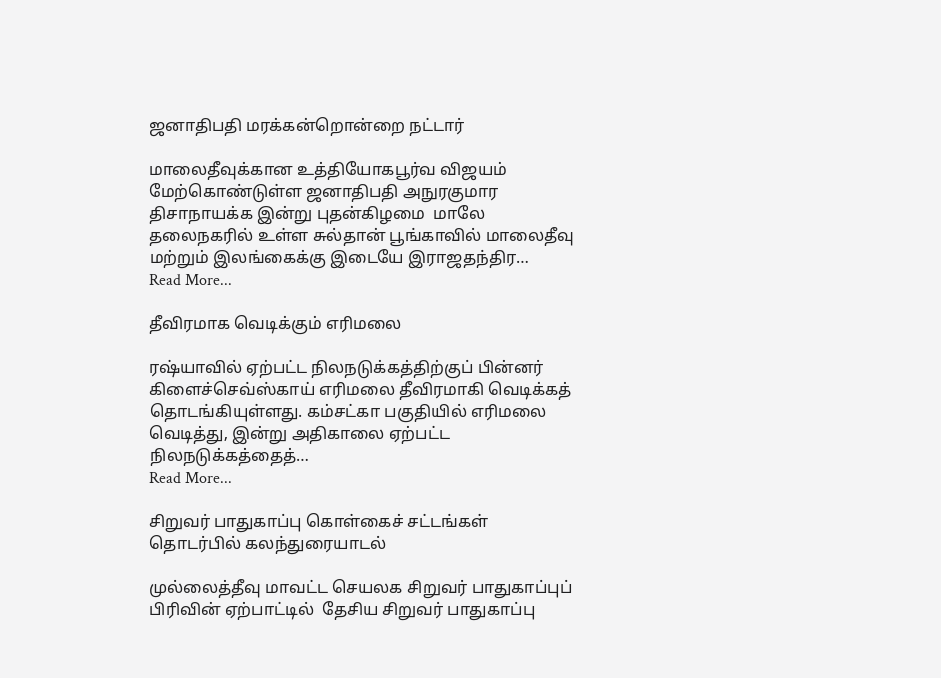ஜனாதிபதி மரக்கன்றொன்றை நட்டார்

மாலைதீவுக்கான உத்தியோகபூர்வ விஜயம் மேற்கொண்டுள்ள ஜனாதிபதி அநுரகுமார திசாநாயக்க இன்று புதன்கிழமை  மாலே தலைநகரில் உள்ள சுல்தான் பூங்காவில் மாலைதீவு மற்றும் இலங்கைக்கு இடையே இராஜதந்திர…
Read More...

தீவிரமாக வெடிக்கும் எரிமலை

ரஷ்யாவில் ஏற்பட்ட நிலநடுக்கத்திற்குப் பின்னர் கிளைச்செவ்ஸ்காய் எரிமலை தீவிரமாகி வெடிக்கத் தொடங்கியுள்ளது. கம்சட்கா பகுதியில் எரிமலை வெடித்து, இன்று அதிகாலை ஏற்பட்ட நிலநடுக்கத்தைத்…
Read More...

சிறுவர் பாதுகாப்பு கொள்கைச் சட்டங்கள் தொடர்பில் கலந்துரையாடல்

முல்லைத்தீவு மாவட்ட செயலக சிறுவர் பாதுகாப்புப் பிரிவின் ஏற்பாட்டில்  தேசிய சிறுவர் பாதுகாப்பு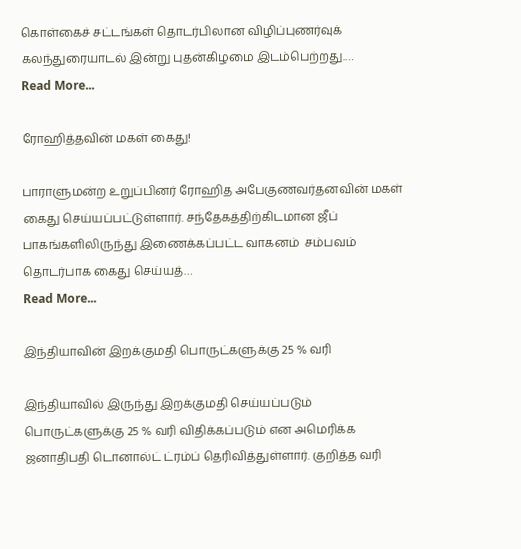கொள்கைச் சட்டங்கள் தொடர்பிலான விழிப்புணர்வுக் கலந்துரையாடல் இன்று புதன்கிழமை இடம்பெற்றது.…
Read More...

ரோஹித்தவின் மகள் கைது!

பாராளுமன்ற உறுப்பினர் ரோஹித அபேகுணவர்தனவின் மகள் கைது செய்யப்பட்டுள்ளார். சந்தேகத்திற்கிடமான ஜீப் பாகங்களிலிருந்து இணைக்கப்பட்ட வாகனம்  சம்பவம் தொடர்பாக கைது செய்யத்…
Read More...

இந்தியாவின் இறக்குமதி பொருட்களுக்கு 25 % வரி

இந்தியாவில் இருந்து இறக்குமதி செய்யப்படும் பொருட்களுக்கு 25 % வரி விதிக்கப்படும் என அமெரிக்க ஜனாதிபதி டொனால்ட் ட்ரம்ப் தெரிவித்துள்ளார். குறித்த வரி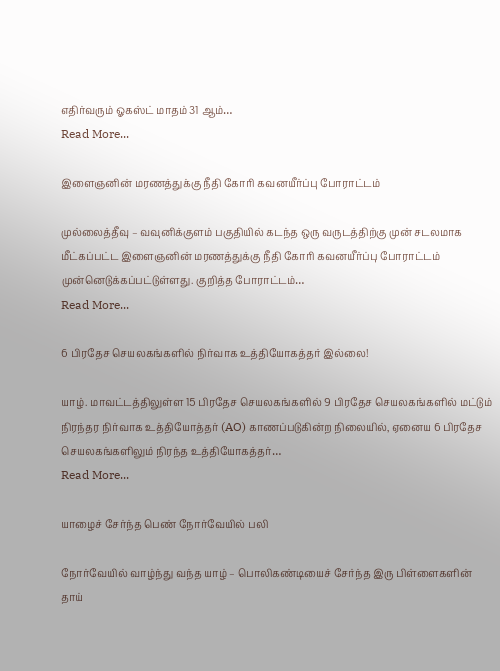எதிர்வரும் ஓகஸ்ட் மாதம் 31 ஆம்…
Read More...

இளைஞனின் மரணத்துக்கு நீதி கோரி கவனயீர்ப்பு போராட்டம்

முல்லைத்தீவு – வவுனிக்குளம் பகுதியில் கடந்த ஒரு வருடத்திற்கு முன் சடலமாக மீட்கப்பட்ட இளைஞனின் மரணத்துக்கு நீதி கோரி கவனயீர்ப்பு போராட்டம் முன்னெடுக்கப்பட்டுள்ளது. குறித்த போராட்டம்…
Read More...

6 பிரதேச செயலகங்களில் நிர்வாக உத்தியோகத்தர் இல்லை!

யாழ். மாவட்டத்திலுள்ள 15 பிரதேச செயலகங்களில் 9 பிரதேச செயலகங்களில் மட்டும் நிரந்தர நிர்வாக உத்தியோத்தர் (AO) காணப்படுகின்ற நிலையில், ஏனைய 6 பிரதேச செயலகங்களிலும் நிரந்த உத்தியோகத்தர்…
Read More...

யாழைச் சேர்ந்த பெண் நோர்வேயில் பலி

நோர்வேயில் வாழ்ந்து வந்த யாழ் – பொலிகண்டியைச் சேர்ந்த இரு பிள்ளைகளின் தாய்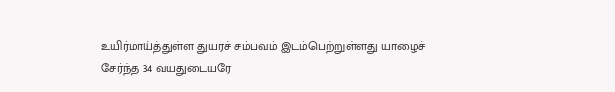உயிர்மாய்த்துள்ள துயரச் சம்பவம் இடம்பெற்றுள்ளது யாழைச் சேர்ந்த 34 வயதுடையரே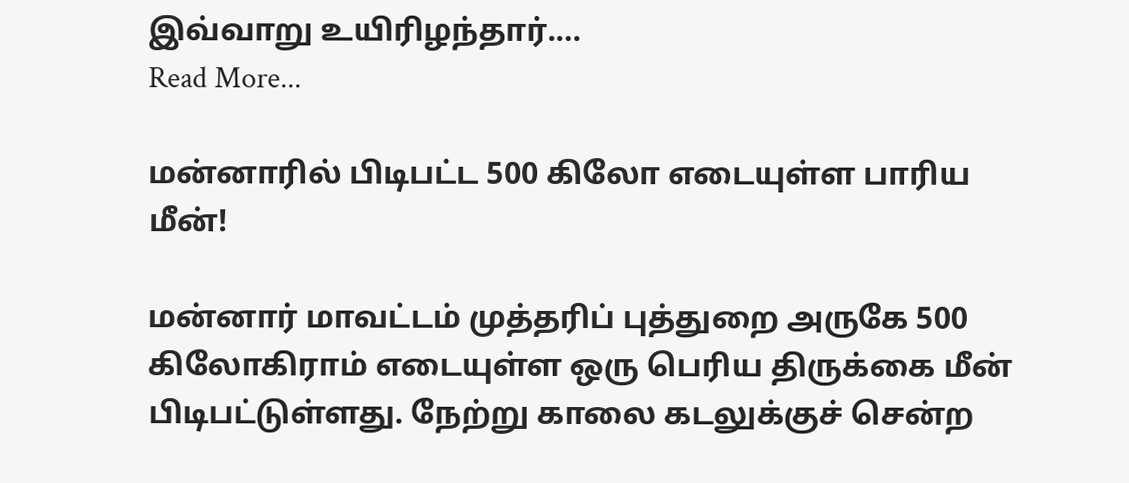இவ்வாறு உயிரிழந்தார்.…
Read More...

மன்னாரில் பிடிபட்ட 500 கிலோ எடையுள்ள பாரிய மீன்!

மன்னார் மாவட்டம் முத்தரிப் புத்துறை அருகே 500 கிலோகிராம் எடையுள்ள ஒரு பெரிய திருக்கை மீன் பிடிபட்டுள்ளது. நேற்று காலை கடலுக்குச் சென்ற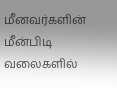மீனவர்களின் மீன்பிடி வலைகளில்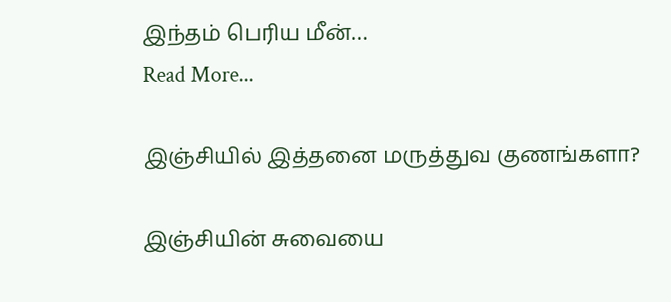இந்தம் பெரிய மீன்…
Read More...

இஞ்சியில் இத்தனை மருத்துவ குணங்களா?

இஞ்சியின் சுவையை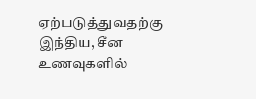ஏற்படுத்துவதற்கு இந்திய, சீன உணவுகளில்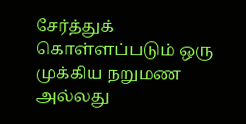சேர்த்துக் கொள்ளப்படும் ஒரு முக்கிய நறுமண அல்லது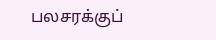பலசரக்குப்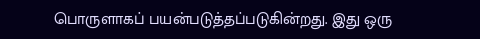பொருளாகப் பயன்படுத்தப்படுகின்றது. இது ஒரு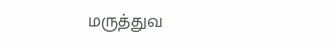மருத்துவ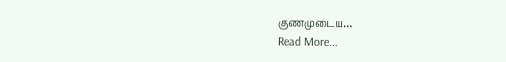குணமுடைய…
Read More...